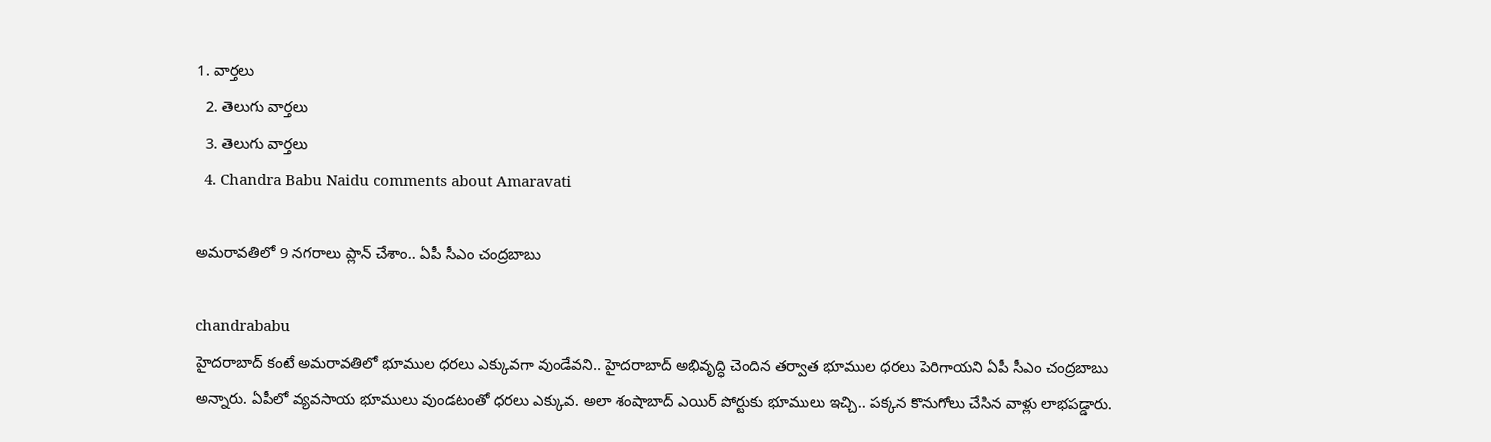1. వార్తలు
  2. తెలుగు వార్తలు
  3. తెలుగు వార్తలు
  4. Chandra Babu Naidu comments about Amaravati

అమరావతిలో 9 నగరాలు ప్లాన్ చేశాం.. ఏపీ సీఎం చంద్రబాబు

chandrababu
హైదరాబాద్ కంటే అమరావతిలో భూముల ధరలు ఎక్కువగా వుండేవని.. హైదరాబాద్ అభివృద్ధి చెందిన తర్వాత భూముల ధరలు పెరిగాయని ఏపీ సీఎం చంద్రబాబు అన్నారు. ఏపీలో వ్యవసాయ భూములు వుండటంతో ధరలు ఎక్కువ. అలా శంషాబాద్ ఎయిర్ పోర్టుకు భూములు ఇచ్చి.. పక్కన కొనుగోలు చేసిన వాళ్లు లాభపడ్డారు.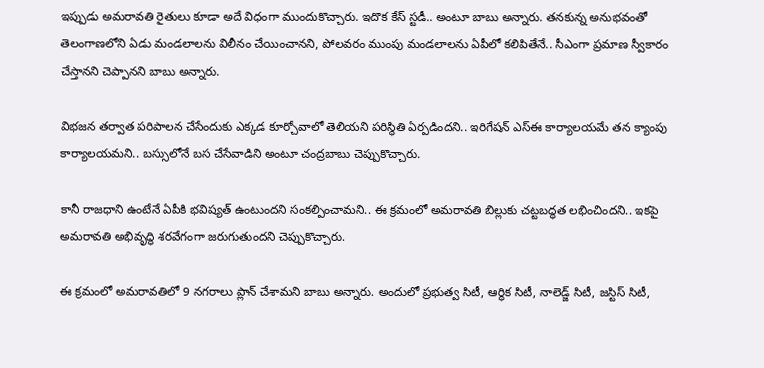ఇప్పుడు అమరావతి రైతులు కూడా అదే విధంగా ముందుకొచ్చారు. ఇదొక కేస్ స్టడీ.. అంటూ బాబు అన్నారు. తనకున్న అనుభవంతో తెలంగాణలోని ఏడు మండలాలను విలీనం చేయించానని, పోలవరం ముంపు మండలాలను ఏపీలో కలిపితేనే.. సీఎంగా ప్రమాణ స్వీకారం చేస్తానని చెప్పానని బాబు అన్నారు.

విభజన తర్వాత పరిపాలన చేసేందుకు ఎక్కడ కూర్చోవాలో తెలియని పరిస్థితి ఏర్పడిందని.. ఇరిగేషన్‌ ఎస్‌ఈ కార్యాలయమే తన క్యాంపు కార్యాలయమని.. బస్సులోనే బస చేసేవాడిని అంటూ చంద్రబాబు చెప్పుకొచ్చారు.

కానీ రాజధాని ఉంటేనే ఏపీకి భవిష్యత్‌ ఉంటుందని సంకల్పించామని.. ఈ క్రమంలో అమరావతి బిల్లుకు చట్టబద్ధత లభించిందని.. ఇకపై అమరావతి అభివృద్ధి శరవేగంగా జరుగుతుందని చెప్పుకొచ్చారు.

ఈ క్రమంలో అమరావతిలో 9 నగరాలు ప్లాన్ చేశామని బాబు అన్నారు. అందులో ప్రభుత్వ సిటీ, ఆర్థిక సిటీ, నాలెడ్జ్ సిటీ, జస్టిస్ సిటీ,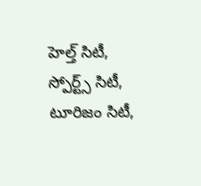హెల్త్ సిటీ, స్పోర్ట్స్ సిటీ, టూరిజం సిటీ,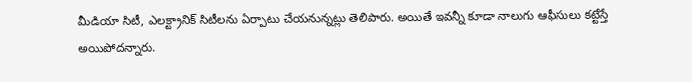మీడియా సిటీ, ఎలక్ట్రానిక్ సిటీలను ఏర్పాటు చేయనున్నట్లు తెలిపారు. అయితే ఇవన్నీ కూడా నాలుగు ఆఫీసులు కట్టేస్తే అయిపోదన్నారు.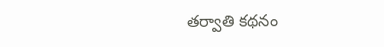తర్వాతి కథనం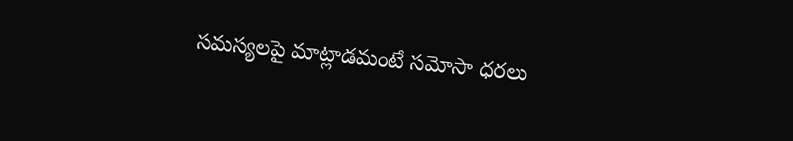సమస్యలపై మాట్లాడమంటే సమోసా ధరలు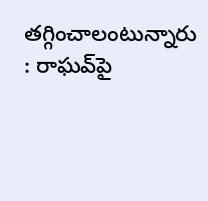తగ్గించాలంటున్నారు : రాఘవ్‌పై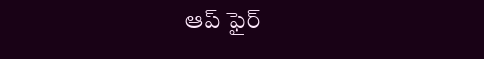ఆప్ ఫైర్